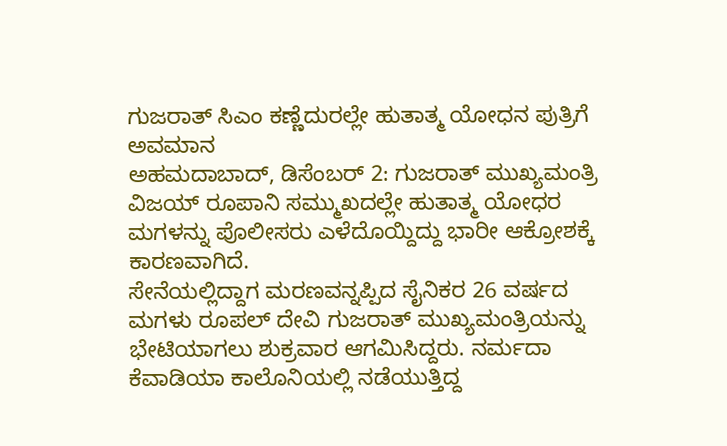ಗುಜರಾತ್ ಸಿಎಂ ಕಣ್ಣೆದುರಲ್ಲೇ ಹುತಾತ್ಮ ಯೋಧನ ಪುತ್ರಿಗೆ ಅವಮಾನ
ಅಹಮದಾಬಾದ್, ಡಿಸೆಂಬರ್ 2: ಗುಜರಾತ್ ಮುಖ್ಯಮಂತ್ರಿ ವಿಜಯ್ ರೂಪಾನಿ ಸಮ್ಮುಖದಲ್ಲೇ ಹುತಾತ್ಮ ಯೋಧರ ಮಗಳನ್ನು ಪೊಲೀಸರು ಎಳೆದೊಯ್ದಿದ್ದು ಭಾರೀ ಆಕ್ರೋಶಕ್ಕೆ ಕಾರಣವಾಗಿದೆ.
ಸೇನೆಯಲ್ಲಿದ್ದಾಗ ಮರಣವನ್ನಪ್ಪಿದ ಸೈನಿಕರ 26 ವರ್ಷದ ಮಗಳು ರೂಪಲ್ ದೇವಿ ಗುಜರಾತ್ ಮುಖ್ಯಮಂತ್ರಿಯನ್ನು ಭೇಟಿಯಾಗಲು ಶುಕ್ರವಾರ ಆಗಮಿಸಿದ್ದರು. ನರ್ಮದಾ ಕೆವಾಡಿಯಾ ಕಾಲೊನಿಯಲ್ಲಿ ನಡೆಯುತ್ತಿದ್ದ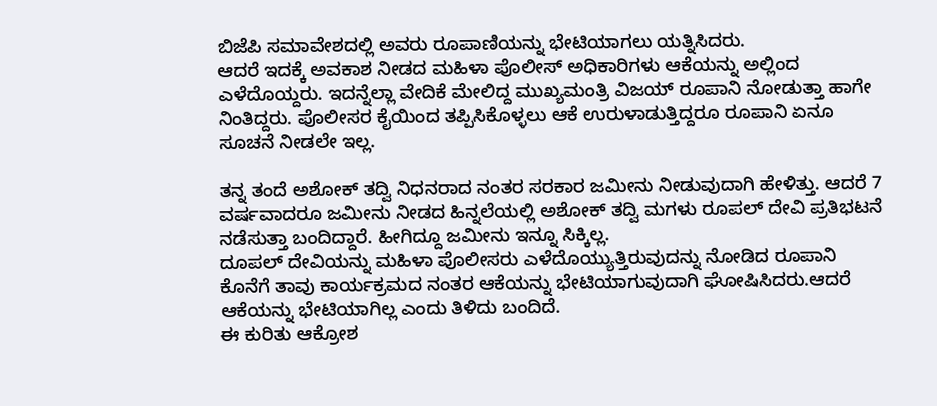ಬಿಜೆಪಿ ಸಮಾವೇಶದಲ್ಲಿ ಅವರು ರೂಪಾಣಿಯನ್ನು ಭೇಟಿಯಾಗಲು ಯತ್ನಿಸಿದರು.
ಆದರೆ ಇದಕ್ಕೆ ಅವಕಾಶ ನೀಡದ ಮಹಿಳಾ ಪೊಲೀಸ್ ಅಧಿಕಾರಿಗಳು ಆಕೆಯನ್ನು ಅಲ್ಲಿಂದ ಎಳೆದೊಯ್ದರು. ಇದನ್ನೆಲ್ಲಾ ವೇದಿಕೆ ಮೇಲಿದ್ದ ಮುಖ್ಯಮಂತ್ರಿ ವಿಜಯ್ ರೂಪಾನಿ ನೋಡುತ್ತಾ ಹಾಗೇ ನಿಂತಿದ್ದರು. ಪೊಲೀಸರ ಕೈಯಿಂದ ತಪ್ಪಿಸಿಕೊಳ್ಳಲು ಆಕೆ ಉರುಳಾಡುತ್ತಿದ್ದರೂ ರೂಪಾನಿ ಏನೂ ಸೂಚನೆ ನೀಡಲೇ ಇಲ್ಲ.

ತನ್ನ ತಂದೆ ಅಶೋಕ್ ತದ್ವಿ ನಿಧನರಾದ ನಂತರ ಸರಕಾರ ಜಮೀನು ನೀಡುವುದಾಗಿ ಹೇಳಿತ್ತು. ಆದರೆ 7 ವರ್ಷವಾದರೂ ಜಮೀನು ನೀಡದ ಹಿನ್ನಲೆಯಲ್ಲಿ ಅಶೋಕ್ ತದ್ವಿ ಮಗಳು ರೂಪಲ್ ದೇವಿ ಪ್ರತಿಭಟನೆ ನಡೆಸುತ್ತಾ ಬಂದಿದ್ದಾರೆ. ಹೀಗಿದ್ದೂ ಜಮೀನು ಇನ್ನೂ ಸಿಕ್ಕಿಲ್ಲ.
ದೂಪಲ್ ದೇವಿಯನ್ನು ಮಹಿಳಾ ಪೊಲೀಸರು ಎಳೆದೊಯ್ಯುತ್ತಿರುವುದನ್ನು ನೋಡಿದ ರೂಪಾನಿ ಕೊನೆಗೆ ತಾವು ಕಾರ್ಯಕ್ರಮದ ನಂತರ ಆಕೆಯನ್ನು ಭೇಟಿಯಾಗುವುದಾಗಿ ಘೋಷಿಸಿದರು.ಆದರೆ ಆಕೆಯನ್ನು ಭೇಟಿಯಾಗಿಲ್ಲ ಎಂದು ತಿಳಿದು ಬಂದಿದೆ.
ಈ ಕುರಿತು ಆಕ್ರೋಶ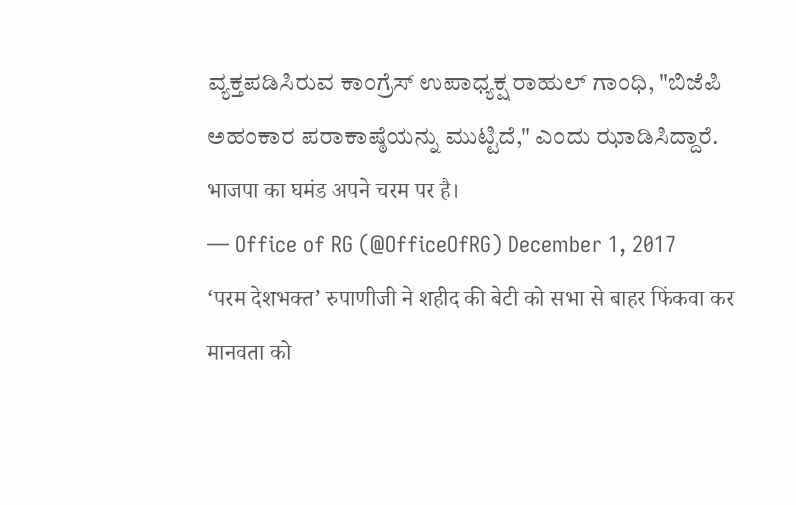ವ್ಯಕ್ತಪಡಿಸಿರುವ ಕಾಂಗ್ರೆಸ್ ಉಪಾಧ್ಯಕ್ಷ ರಾಹುಲ್ ಗಾಂಧಿ, "ಬಿಜೆಪಿ ಅಹಂಕಾರ ಪರಾಕಾಷ್ಠೆಯನ್ನು ಮುಟ್ಟಿದೆ," ಎಂದು ಝಾಡಿಸಿದ್ದಾರೆ.
भाजपा का घमंड अपने चरम पर है।
— Office of RG (@OfficeOfRG) December 1, 2017
‘परम देशभक्त’ रुपाणीजी ने शहीद की बेटी को सभा से बाहर फिंकवा कर मानवता को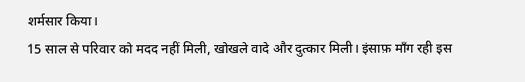शर्मसार किया।
15 साल से परिवार को मदद नहीं मिली, खोखले वादे और दुत्कार मिली। इंसाफ़ माँग रही इस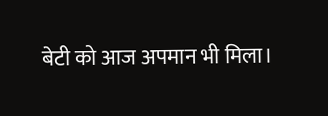बेटी को आज अपमान भी मिला।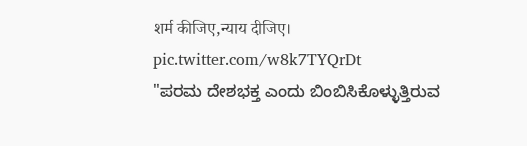शर्म कीजिए,न्याय दीजिए। pic.twitter.com/w8k7TYQrDt
"ಪರಮ ದೇಶಭಕ್ತ ಎಂದು ಬಿಂಬಿಸಿಕೊಳ್ಳುತ್ತಿರುವ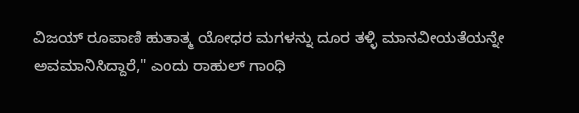ವಿಜಯ್ ರೂಪಾಣಿ ಹುತಾತ್ಮ ಯೋಧರ ಮಗಳನ್ನು ದೂರ ತಳ್ಳಿ ಮಾನವೀಯತೆಯನ್ನೇ ಅವಮಾನಿಸಿದ್ದಾರೆ," ಎಂದು ರಾಹುಲ್ ಗಾಂಧಿ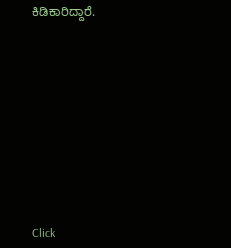ಕಿಡಿಕಾರಿದ್ದಾರೆ.












Click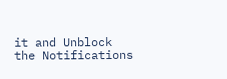it and Unblock the Notifications